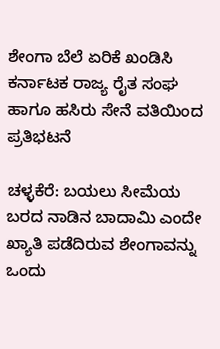ಶೇಂಗಾ ಬೆಲೆ ಏರಿಕೆ ಖಂಡಿಸಿ ಕರ್ನಾಟಕ ರಾಜ್ಯ ರೈತ ಸಂಘ ಹಾಗೂ ಹಸಿರು ಸೇನೆ ವತಿಯಿಂದ ಪ್ರತಿಭಟನೆ

ಚಳ್ಳಕೆರೆ: ಬಯಲು ಸೀಮೆಯ ಬರದ ನಾಡಿನ ಬಾದಾಮಿ ಎಂದೇ ಖ್ಯಾತಿ ಪಡೆದಿರುವ ಶೇಂಗಾವನ್ನು ಒಂದು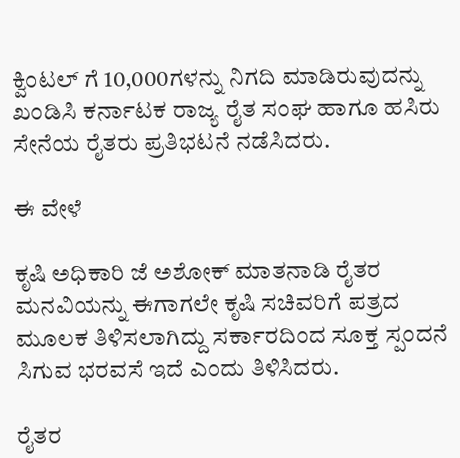ಕ್ವಿಂಟಲ್ ಗೆ 10,000ಗಳನ್ನು ನಿಗದಿ ಮಾಡಿರುವುದನ್ನು ಖಂಡಿಸಿ ಕರ್ನಾಟಕ ರಾಜ್ಯ ರೈತ ಸಂಘ ಹಾಗೂ ಹಸಿರು ಸೇನೆಯ ರೈತರು ಪ್ರತಿಭಟನೆ ನಡೆಸಿದರು.

ಈ ವೇಳೆ

ಕೃಷಿ ಅಧಿಕಾರಿ ಜೆ ಅಶೋಕ್ ಮಾತನಾಡಿ ರೈತರ ಮನವಿಯನ್ನು ಈಗಾಗಲೇ ಕೃಷಿ ಸಚಿವರಿಗೆ ಪತ್ರದ ಮೂಲಕ ತಿಳಿಸಲಾಗಿದ್ದು ಸರ್ಕಾರದಿಂದ ಸೂಕ್ತ ಸ್ಪಂದನೆ ಸಿಗುವ ಭರವಸೆ ಇದೆ ಎಂದು ತಿಳಿಸಿದರು.

ರೈತರ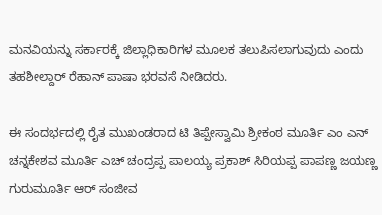ಮನವಿಯನ್ನು ಸರ್ಕಾರಕ್ಕೆ ಜಿಲ್ಲಾಧಿಕಾರಿಗಳ ಮೂಲಕ ತಲುಪಿಸಲಾಗುವುದು ಎಂದು ತಹಶೀಲ್ದಾರ್ ರೆಹಾನ್ ಪಾಷಾ ಭರವಸೆ ನೀಡಿದರು.

ಈ ಸಂದರ್ಭದಲ್ಲಿ ರೈತ ಮುಖಂಡರಾದ ಟಿ ತಿಪ್ಪೇಸ್ವಾಮಿ ಶ್ರೀಕಂಠ ಮೂರ್ತಿ ಎಂ ಎನ್ ಚನ್ನಕೇಶವ ಮೂರ್ತಿ ಎಚ್ ಚಂದ್ರಪ್ಪ ಪಾಲಯ್ಯ ಪ್ರಕಾಶ್ ಸಿರಿಯಪ್ಪ ಪಾಪಣ್ಣ ಜಯಣ್ಣ ಗುರುಮೂರ್ತಿ ಆರ್ ಸಂಜೀವ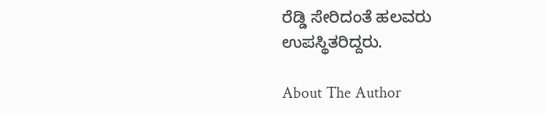ರೆಡ್ಡಿ ಸೇರಿದಂತೆ ಹಲವರು ಉಪಸ್ಥಿತರಿದ್ದರು.

About The Author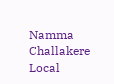Namma Challakere Local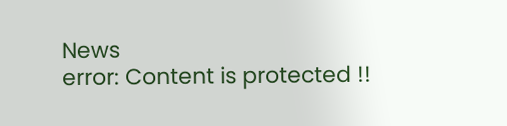News
error: Content is protected !!